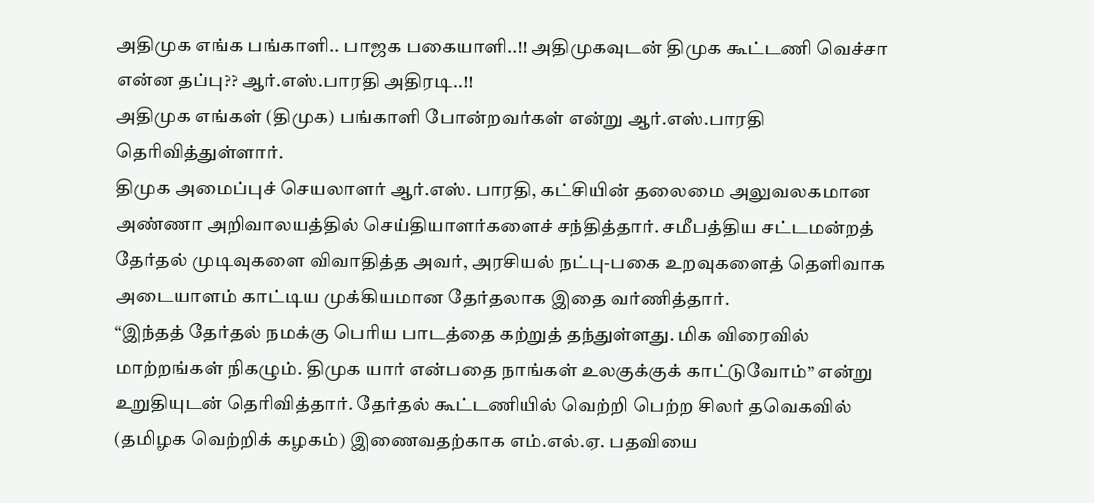அதிமுக எங்க பங்காளி.. பாஜக பகையாளி..!! அதிமுகவுடன் திமுக கூட்டணி வெச்சா என்ன தப்பு?? ஆர்.எஸ்.பாரதி அதிரடி..!!
அதிமுக எங்கள் (திமுக) பங்காளி போன்றவர்கள் என்று ஆர்.எஸ்.பாரதி தெரிவித்துள்ளார்.
திமுக அமைப்புச் செயலாளர் ஆர்.எஸ். பாரதி, கட்சியின் தலைமை அலுவலகமான அண்ணா அறிவாலயத்தில் செய்தியாளர்களைச் சந்தித்தார். சமீபத்திய சட்டமன்றத் தேர்தல் முடிவுகளை விவாதித்த அவர், அரசியல் நட்பு-பகை உறவுகளைத் தெளிவாக அடையாளம் காட்டிய முக்கியமான தேர்தலாக இதை வர்ணித்தார்.
“இந்தத் தேர்தல் நமக்கு பெரிய பாடத்தை கற்றுத் தந்துள்ளது. மிக விரைவில் மாற்றங்கள் நிகழும். திமுக யார் என்பதை நாங்கள் உலகுக்குக் காட்டுவோம்” என்று உறுதியுடன் தெரிவித்தார். தேர்தல் கூட்டணியில் வெற்றி பெற்ற சிலர் தவெகவில் (தமிழக வெற்றிக் கழகம்) இணைவதற்காக எம்.எல்.ஏ. பதவியை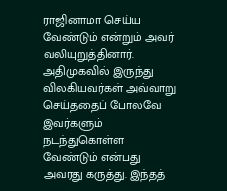ராஜினாமா செய்ய வேண்டும் என்றும் அவர் வலியுறுத்தினார்.
அதிமுகவில் இருந்து விலகியவர்கள் அவ்வாறு செய்ததைப் போலவே இவர்களும் நடந்துகொள்ள வேண்டும் என்பது அவரது கருத்து. இந்தத்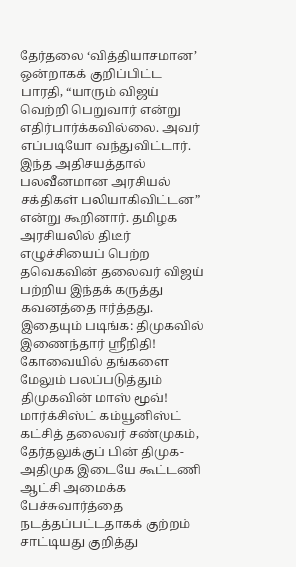தேர்தலை ‘வித்தியாசமான’ ஒன்றாகக் குறிப்பிட்ட பாரதி, “யாரும் விஜய் வெற்றி பெறுவார் என்று எதிர்பார்க்கவில்லை. அவர் எப்படியோ வந்துவிட்டார். இந்த அதிசயத்தால் பலவீனமான அரசியல் சக்திகள் பலியாகிவிட்டன” என்று கூறினார். தமிழக அரசியலில் திடீர் எழுச்சியைப் பெற்ற தவெகவின் தலைவர் விஜய் பற்றிய இந்தக் கருத்து கவனத்தை ஈர்த்தது.
இதையும் படிங்க: திமுகவில் இணைந்தார் ஸ்ரீநிதி! கோவையில் தங்களை மேலும் பலப்படுத்தும் திமுகவின் மாஸ் மூவ்!
மார்க்சிஸ்ட் கம்யூனிஸ்ட் கட்சித் தலைவர் சண்முகம், தேர்தலுக்குப் பின் திமுக-அதிமுக இடையே கூட்டணி ஆட்சி அமைக்க பேச்சுவார்த்தை நடத்தப்பட்டதாகக் குற்றம் சாட்டியது குறித்து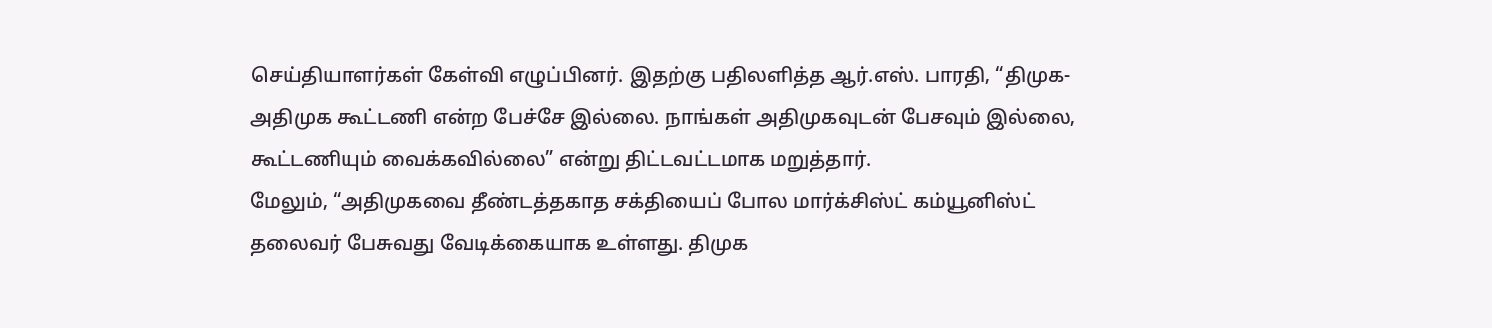செய்தியாளர்கள் கேள்வி எழுப்பினர். இதற்கு பதிலளித்த ஆர்.எஸ். பாரதி, “திமுக-அதிமுக கூட்டணி என்ற பேச்சே இல்லை. நாங்கள் அதிமுகவுடன் பேசவும் இல்லை, கூட்டணியும் வைக்கவில்லை” என்று திட்டவட்டமாக மறுத்தார்.
மேலும், “அதிமுகவை தீண்டத்தகாத சக்தியைப் போல மார்க்சிஸ்ட் கம்யூனிஸ்ட் தலைவர் பேசுவது வேடிக்கையாக உள்ளது. திமுக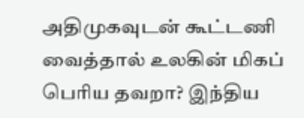அதிமுகவுடன் கூட்டணி வைத்தால் உலகின் மிகப் பெரிய தவறா? இந்திய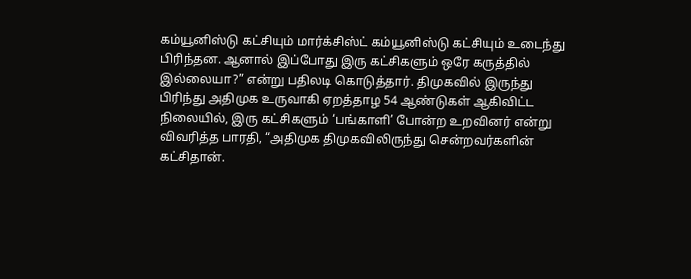கம்யூனிஸ்டு கட்சியும் மார்க்சிஸ்ட் கம்யூனிஸ்டு கட்சியும் உடைந்து பிரிந்தன. ஆனால் இப்போது இரு கட்சிகளும் ஒரே கருத்தில் இல்லையா?” என்று பதிலடி கொடுத்தார். திமுகவில் இருந்து பிரிந்து அதிமுக உருவாகி ஏறத்தாழ 54 ஆண்டுகள் ஆகிவிட்ட நிலையில், இரு கட்சிகளும் ‘பங்காளி’ போன்ற உறவினர் என்று விவரித்த பாரதி, “அதிமுக திமுகவிலிருந்து சென்றவர்களின் கட்சிதான்.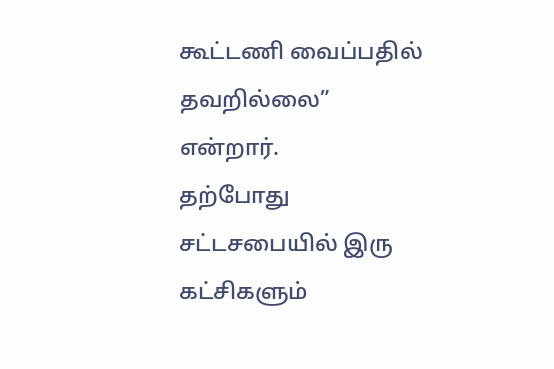கூட்டணி வைப்பதில் தவறில்லை” என்றார்.
தற்போது சட்டசபையில் இரு கட்சிகளும்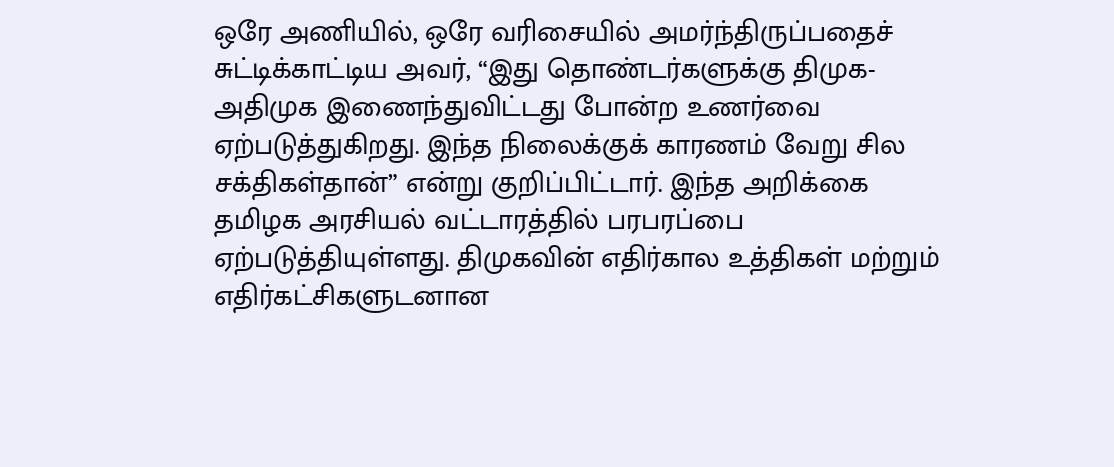ஒரே அணியில், ஒரே வரிசையில் அமர்ந்திருப்பதைச் சுட்டிக்காட்டிய அவர், “இது தொண்டர்களுக்கு திமுக-அதிமுக இணைந்துவிட்டது போன்ற உணர்வை ஏற்படுத்துகிறது. இந்த நிலைக்குக் காரணம் வேறு சில சக்திகள்தான்” என்று குறிப்பிட்டார். இந்த அறிக்கை தமிழக அரசியல் வட்டாரத்தில் பரபரப்பை ஏற்படுத்தியுள்ளது. திமுகவின் எதிர்கால உத்திகள் மற்றும் எதிர்கட்சிகளுடனான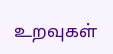உறவுகள்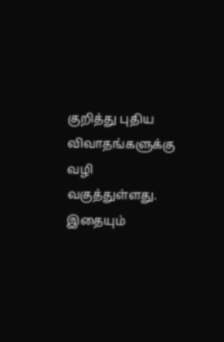குறித்து புதிய விவாதங்களுக்கு வழி வகுத்துள்ளது.
இதையும்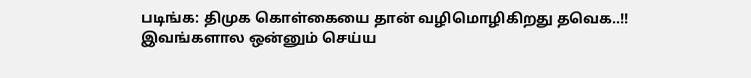படிங்க: திமுக கொள்கையை தான் வழிமொழிகிறது தவெக..!! இவங்களால ஒன்னும் செய்ய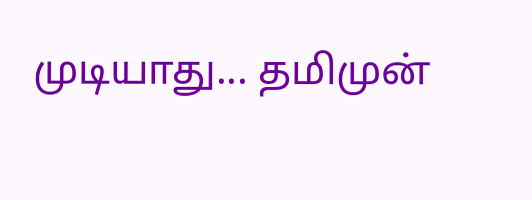முடியாது... தமிமுன்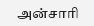அன்சாரி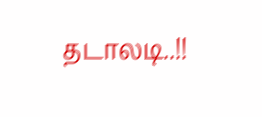தடாலடி..!!